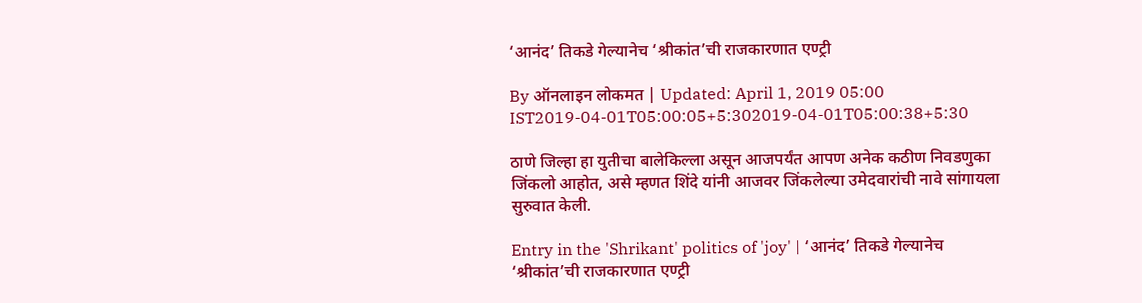‘आनंद’ तिकडे गेल्यानेच ‘श्रीकांत’ची राजकारणात एण्ट्री

By ऑनलाइन लोकमत | Updated: April 1, 2019 05:00 IST2019-04-01T05:00:05+5:302019-04-01T05:00:38+5:30

ठाणे जिल्हा हा युतीचा बालेकिल्ला असून आजपर्यंत आपण अनेक कठीण निवडणुका जिंकलो आहोत, असे म्हणत शिंदे यांनी आजवर जिंकलेल्या उमेदवारांची नावे सांगायला सुरुवात केली.

Entry in the 'Shrikant' politics of 'joy' | ‘आनंद’ तिकडे गेल्यानेच ‘श्रीकांत’ची राजकारणात एण्ट्री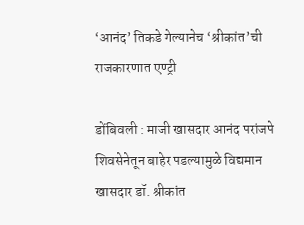‘आनंद’ तिकडे गेल्यानेच ‘श्रीकांत’ची राजकारणात एण्ट्री

डोंबिवली : माजी खासदार आनंद परांजपे शिवसेनेतून बाहेर पडल्यामुळे विद्यमान खासदार डॉ. श्रीकांत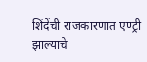शिंदेंची राजकारणात एण्ट्री झाल्याचे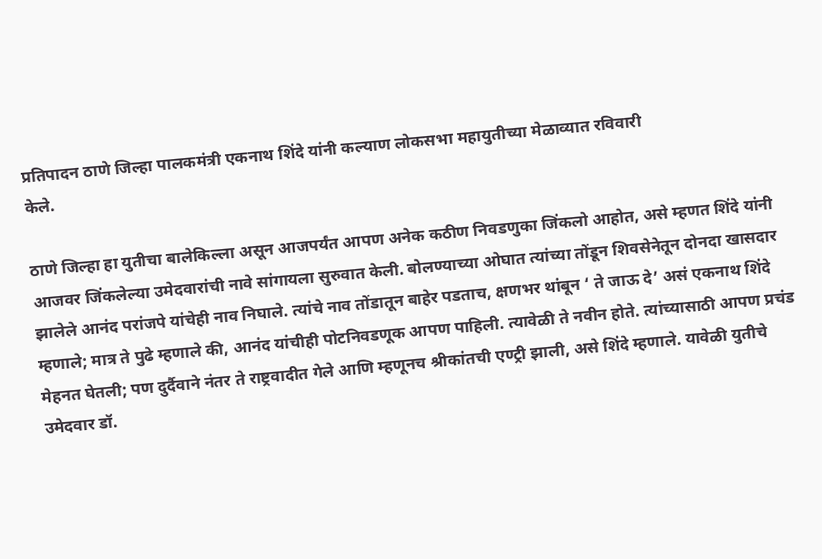प्रतिपादन ठाणे जिल्हा पालकमंत्री एकनाथ शिंदे यांनी कल्याण लोकसभा महायुतीच्या मेळाव्यात रविवारी
केले.

ठाणे जिल्हा हा युतीचा बालेकिल्ला असून आजपर्यंत आपण अनेक कठीण निवडणुका जिंकलो आहोत, असे म्हणत शिंदे यांनी आजवर जिंकलेल्या उमेदवारांची नावे सांगायला सुरुवात केली. बोलण्याच्या ओघात त्यांच्या तोंडून शिवसेनेतून दोनदा खासदार झालेले आनंद परांजपे यांचेही नाव निघाले. त्यांचे नाव तोंडातून बाहेर पडताच, क्षणभर थांबून ‘ ते जाऊ दे’ असं एकनाथ शिंदे म्हणाले; मात्र ते पुढे म्हणाले की, आनंद यांचीही पोटनिवडणूक आपण पाहिली. त्यावेळी ते नवीन होते. त्यांच्यासाठी आपण प्रचंड मेहनत घेतली; पण दुर्दैवाने नंतर ते राष्ट्रवादीत गेले आणि म्हणूनच श्रीकांतची एण्ट्री झाली, असे शिंदे म्हणाले. यावेळी युतीचे उमेदवार डॉ.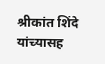श्रीकांत शिंदे यांच्यासह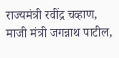राज्यमंत्री रवींद्र चव्हाण, माजी मंत्री जगन्नाथ पाटील,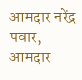आमदार नरेंद्र पवार, आमदार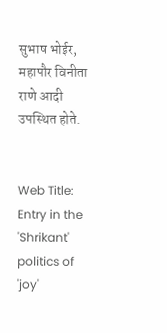सुभाष भोईर, महापौर विनीता राणे आदी उपस्थित होते.


Web Title: Entry in the 'Shrikant' politics of 'joy'